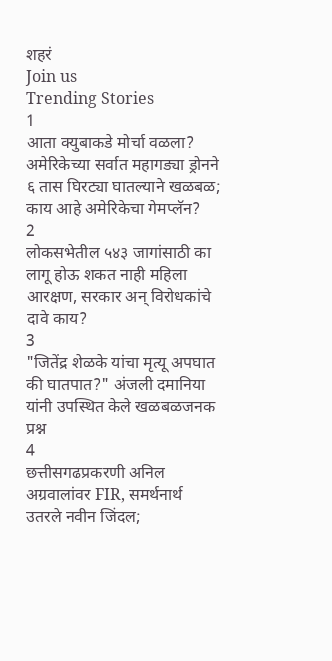शहरं
Join us
Trending Stories
1
आता क्युबाकडे मोर्चा वळला? अमेरिकेच्या सर्वात महागड्या ड्रोनने ६ तास घिरट्या घातल्याने खळबळ; काय आहे अमेरिकेचा गेमप्लॅन?
2
लोकसभेतील ५४३ जागांसाठी का लागू होऊ शकत नाही महिला आरक्षण, सरकार अन् विरोधकांचे दावे काय?
3
"जितेंद्र शेळके यांचा मृत्यू अपघात की घातपात?" अंजली दमानिया यांनी उपस्थित केले खळबळजनक प्रश्न
4
छत्तीसगढप्रकरणी अनिल अग्रवालांवर FIR, समर्थनार्थ उतरले नवीन जिंदल;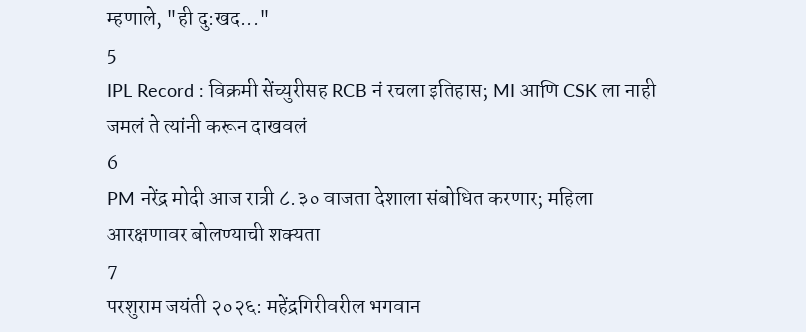म्हणाले, "ही दु:खद..."
5
IPL Record : विक्रमी सेंच्युरीसह RCB नं रचला इतिहास; MI आणि CSK ला नाही जमलं ते त्यांनी करून दाखवलं
6
PM नरेंद्र मोदी आज रात्री ८.३० वाजता देशाला संबोधित करणार; महिला आरक्षणावर बोलण्याची शक्यता
7
परशुराम जयंती २०२६: महेंद्रगिरीवरील भगवान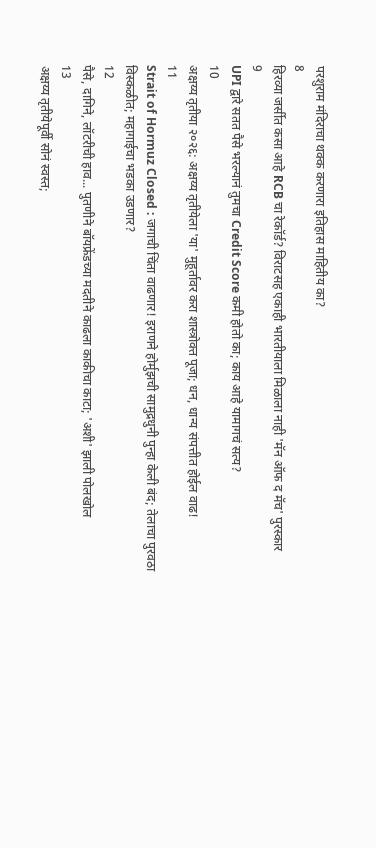परशुराम मंदिराचा थक्क करणारा इतिहास माहितीय का?
8
हिरव्या जर्सीत कसा आहे RCB चा रेकॉर्ड? विराटसह एकाही भारतीयाला मिळाला नाही 'मॅन ऑफ द मॅच' पुरस्कार
9
UPI द्वारे सतत पैसे भरल्यानं तुमचा Credit Score कमी होतो का; काय आहे यामागचं सत्य?
10
अक्षय्य तृतीया २०२६: अक्षय्य तृतीयेला 'या' मुहूर्तावर करा शास्त्रोक्त पूजा; धन, धान्य संपत्तीत होईल वाढ!
11
Strait of Hormuz Closed : जगाची चिंता वाढणार! इराणने होर्मुझची सामुद्रधुनी पुन्हा केली बंद; तेलाचा पुरवठा विस्कळीत; महागाईचा भडका उडणार?
12
पैसे, दागिने, लॉटरीची हाव... पुतणीने बॉयफ्रेंडच्या मदतीने काढला काकीचा काटा; 'अशी' झाली पोलखोल
13
अक्षय्य तृतीयेपूर्वी सोनं स्वस्त;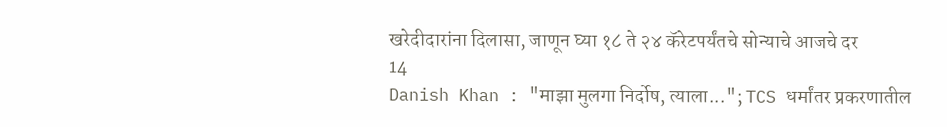खरेदीदारांना दिलासा, जाणून घ्या १८ ते २४ कॅरेटपर्यंतचे सोन्याचे आजचे दर
14
Danish Khan : "माझा मुलगा निर्दोष, त्याला..."; TCS धर्मांतर प्रकरणातील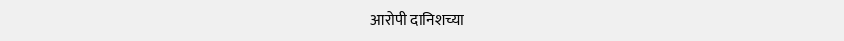आरोपी दानिशच्या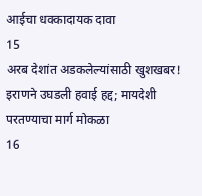आईचा धक्कादायक दावा
15
अरब देशांत अडकलेल्यांसाठी खुशखबर! इराणने उघडली हवाई हद्द; मायदेशी परतण्याचा मार्ग मोकळा
16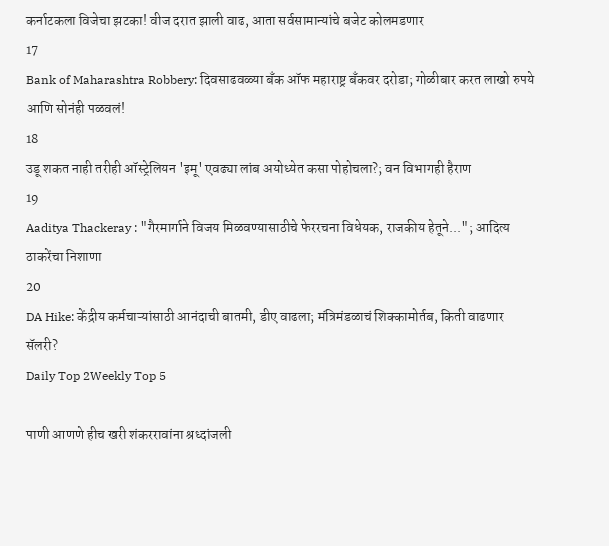कर्नाटकला विजेचा झटका! वीज दरात झाली वाढ, आता सर्वसामान्यांचे बजेट कोलमडणार
17
Bank of Maharashtra Robbery: दिवसाढवळ्या बँक ऑफ महाराष्ट्र बँकवर दरोडा; गोळीबार करत लाखो रुपये आणि सोनंही पळवलं!
18
उडू शकत नाही तरीही ऑस्ट्रेलियन 'इमू' एवढ्या लांब अयोध्येत कसा पोहोचला?; वन विभागही हैराण
19
Aaditya Thackeray : "गैरमार्गाने विजय मिळवण्यासाठीचे फेररचना विधेयक, राजकीय हेतूने..."; आदित्य ठाकरेंचा निशाणा
20
DA Hike: केंद्रीय कर्मचाऱ्यांसाठी आनंदाची बातमी, डीए वाढला; मंत्रिमंडळाचं शिक्कामोर्तब, किती वाढणार सॅलरी?
Daily Top 2Weekly Top 5

पाणी आणणे हीच खरी शंकररावांना श्रध्दांजली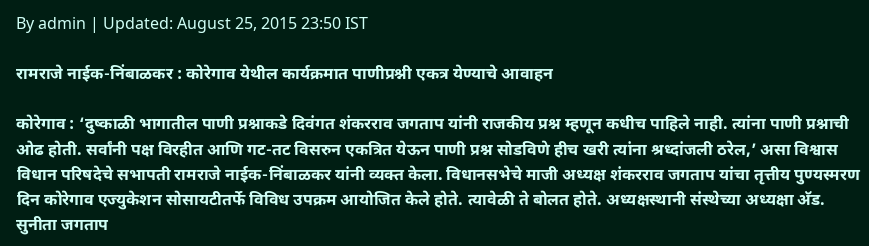By admin | Updated: August 25, 2015 23:50 IST

रामराजे नाईक-निंबाळकर : कोरेगाव येथील कार्यक्रमात पाणीप्रश्नी एकत्र येण्याचे आवाहन

कोरेगाव : ‘दुष्काळी भागातील पाणी प्रश्नाकडे दिवंगत शंकरराव जगताप यांनी राजकीय प्रश्न म्हणून कधीच पाहिले नाही. त्यांना पाणी प्रश्नाची ओढ होती. सर्वांनी पक्ष विरहीत आणि गट-तट विसरुन एकत्रित येऊन पाणी प्रश्न सोडविणे हीच खरी त्यांना श्रध्दांजली ठरेल,’ असा विश्वास विधान परिषदेचे सभापती रामराजे नाईक-निंबाळकर यांनी व्यक्त केला. विधानसभेचे माजी अध्यक्ष शंकरराव जगताप यांचा तृत्तीय पुण्यस्मरण दिन कोरेगाव एज्युकेशन सोसायटीतर्फे विविध उपक्रम आयोजित केले होते. त्यावेळी ते बोलत होते. अध्यक्षस्थानी संस्थेच्या अध्यक्षा अ‍ॅड. सुनीता जगताप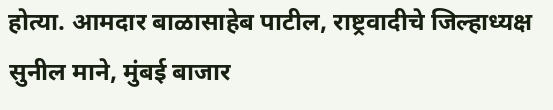होत्या. आमदार बाळासाहेब पाटील, राष्ट्रवादीचे जिल्हाध्यक्ष सुनील माने, मुंबई बाजार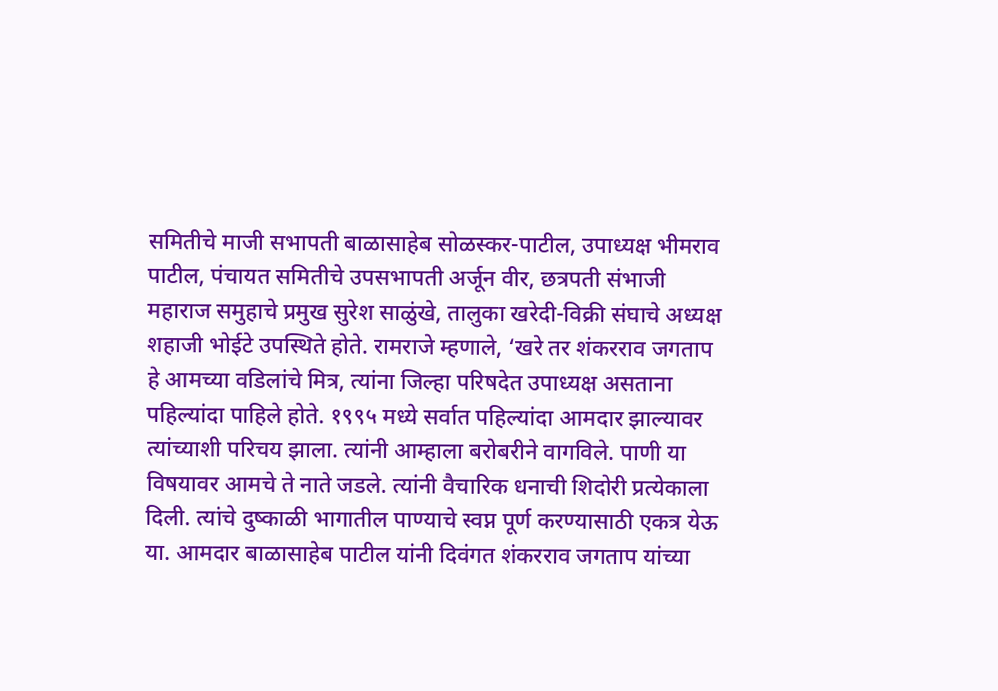समितीचे माजी सभापती बाळासाहेब सोळस्कर-पाटील, उपाध्यक्ष भीमराव पाटील, पंचायत समितीचे उपसभापती अर्जून वीर, छत्रपती संभाजी महाराज समुहाचे प्रमुख सुरेश साळुंखे, तालुका खरेदी-विक्री संघाचे अध्यक्ष शहाजी भोईटे उपस्थिते होते. रामराजे म्हणाले, ‘खरे तर शंकरराव जगताप हे आमच्या वडिलांचे मित्र, त्यांना जिल्हा परिषदेत उपाध्यक्ष असताना पहिल्यांदा पाहिले होते. १९९५ मध्ये सर्वात पहिल्यांदा आमदार झाल्यावर त्यांच्याशी परिचय झाला. त्यांनी आम्हाला बरोबरीने वागविले. पाणी या विषयावर आमचे ते नाते जडले. त्यांनी वैचारिक धनाची शिदोरी प्रत्येकाला दिली. त्यांचे दुष्काळी भागातील पाण्याचे स्वप्न पूर्ण करण्यासाठी एकत्र येऊ या. आमदार बाळासाहेब पाटील यांनी दिवंगत शंकरराव जगताप यांच्या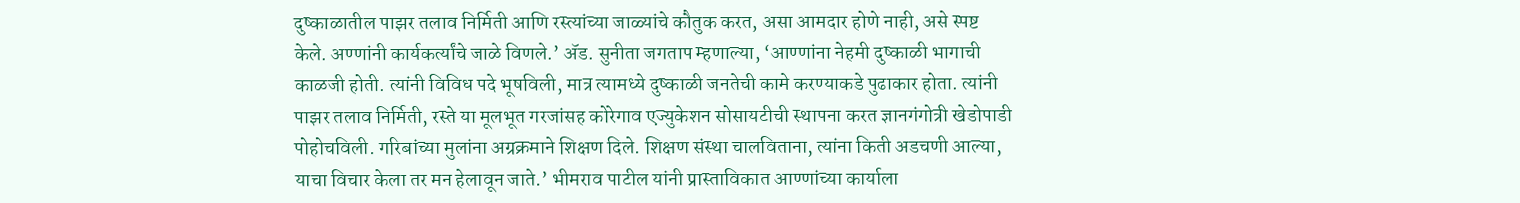दुष्काळातील पाझर तलाव निर्मिती आणि रस्त्यांच्या जाळ्यांचे कौतुक करत, असा आमदार होणे नाही, असे स्पष्ट केले. अण्णांनी कार्यकर्त्यांचे जाळे विणले.’ अ‍ॅड. सुनीता जगताप म्हणाल्या, ‘आण्णांना नेहमी दुष्काळी भागाची काळजी होती. त्यांनी विविध पदे भूषविली, मात्र त्यामध्ये दुष्काळी जनतेची कामे करण्याकडे पुढाकार होता. त्यांनी पाझर तलाव निर्मिती, रस्ते या मूलभूत गरजांसह कोरेगाव एज्युकेशन सोसायटीची स्थापना करत ज्ञानगंगोत्री खेडोपाडी पोहोचविली. गरिबांच्या मुलांना अग्रक्रमाने शिक्षण दिले. शिक्षण संस्था चालविताना, त्यांना किती अडचणी आल्या, याचा विचार केला तर मन हेलावून जाते.’ भीमराव पाटील यांनी प्रास्ताविकात आण्णांच्या कार्याला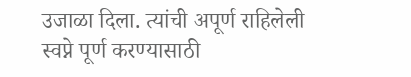उजाळा दिला. त्यांची अपूर्ण राहिलेली स्वप्ने पूर्ण करण्यासाठी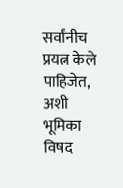सर्वांनीच प्रयत्न केले पाहिजेत, अशी भूमिका विषद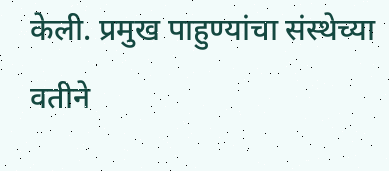केली. प्रमुख पाहुण्यांचा संस्थेच्या वतीने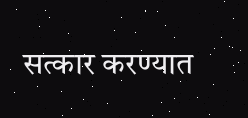सत्कार करण्यात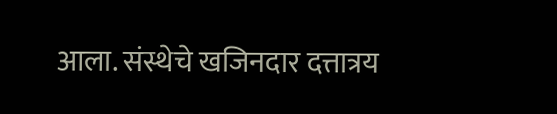आला. संस्थेचे खजिनदार दत्तात्रय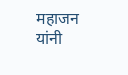महाजन यांनी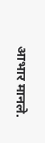आभार मानले.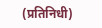(प्रतिनिधी)